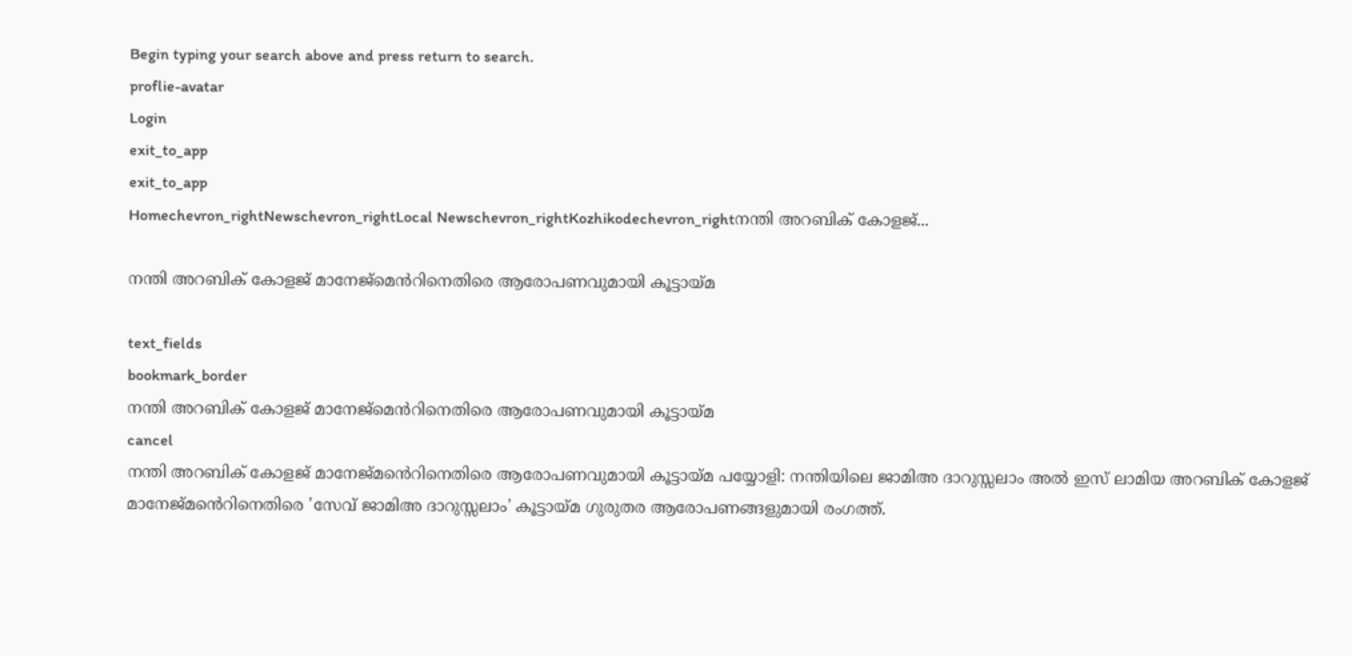Begin typing your search above and press return to search.
proflie-avatar
Login
exit_to_app
exit_to_app
Homechevron_rightNewschevron_rightLocal Newschevron_rightKozhikodechevron_rightനന്തി അറബിക് കോളജ്...

നന്തി അറബിക് കോളജ് മാനേജ്മെൻറിനെതിരെ ആരോപണവുമായി കൂട്ടായ്മ

text_fields
bookmark_border
നന്തി അറബിക് കോളജ് മാനേജ്മെൻറിനെതിരെ ആരോപണവുമായി കൂട്ടായ്മ
cancel
നന്തി അറബിക് കോളജ് മാനേജ്മൻെറിനെതിരെ ആരോപണവുമായി കൂട്ടായ്മ പയ്യോളി: നന്തിയിലെ ജാമിഅ ദാറുസ്സലാം അൽ ഇസ് ലാമിയ അറബിക് കോളജ് മാനേജ്മൻെറിനെതിരെ 'സേവ് ജാമിഅ ദാറുസ്സലാം' കൂട്ടായ്മ ഗുരുതര ആരോപണങ്ങളുമായി രംഗത്ത്.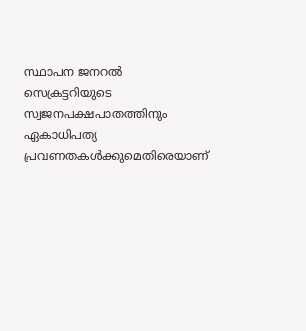സ്ഥാപന ജനറൽ സെക്രട്ടറിയുടെ സ്വജനപക്ഷപാതത്തിനും ഏകാധിപത്യ പ്രവണതകൾക്കുമെതിരെയാണ്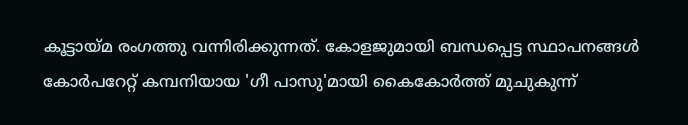കൂട്ടായ്മ രംഗത്തു വന്നിരിക്കുന്നത്. കോളജുമായി ബന്ധപ്പെട്ട സ്ഥാപനങ്ങൾ കോർപറേറ്റ് കമ്പനിയായ 'ഗീ പാസു'മായി കൈകോർത്ത് മുചുകുന്ന്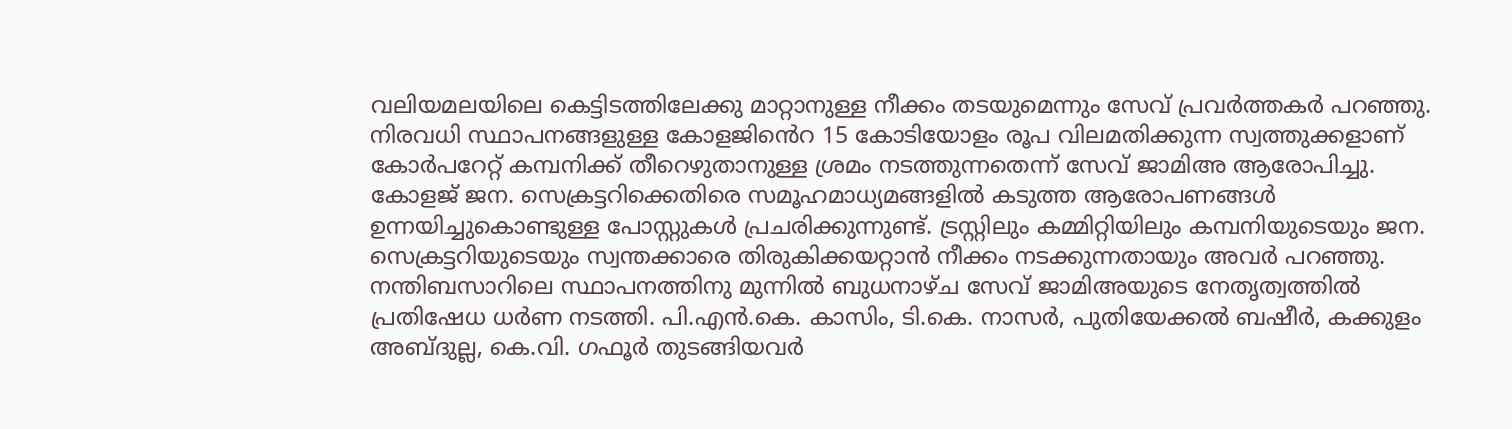വലിയമലയിലെ കെട്ടിടത്തിലേക്കു മാറ്റാനുള്ള നീക്കം തടയുമെന്നും സേവ് പ്രവർത്തകർ പറഞ്ഞു. നിരവധി സ്ഥാപനങ്ങളുള്ള കോളജിൻെറ 15 കോടിയോളം രൂപ വിലമതിക്കുന്ന സ്വത്തുക്കളാണ് കോർപറേറ്റ് കമ്പനിക്ക് തീറെഴുതാനുള്ള ശ്രമം നടത്തുന്നതെന്ന് സേവ് ജാമിഅ ആരോപിച്ചു. കോളജ് ജന. സെക്രട്ടറിക്കെതിരെ സമൂഹമാധ്യമങ്ങളിൽ കടുത്ത ആരോപണങ്ങൾ ഉന്നയിച്ചുകൊണ്ടുള്ള പോസ്റ്റുകൾ പ്രചരിക്കുന്നുണ്ട്. ട്രസ്റ്റിലും കമ്മിറ്റിയിലും കമ്പനിയുടെയും ജന. സെക്രട്ടറിയുടെയും സ്വന്തക്കാരെ തിരുകിക്കയറ്റാൻ നീക്കം നടക്കുന്നതായും അവർ പറഞ്ഞു. നന്തിബസാറിലെ സ്ഥാപനത്തിനു മുന്നിൽ ബുധനാഴ്ച സേവ് ജാമിഅയുടെ നേതൃത്വത്തിൽ പ്രതിഷേധ ധർണ നടത്തി. പി.എൻ.കെ. കാസിം, ടി.കെ. നാസർ, പുതിയേക്കൽ ബഷീർ, കക്കുളം അബ്ദുല്ല, കെ.വി. ഗഫൂർ തുടങ്ങിയവർ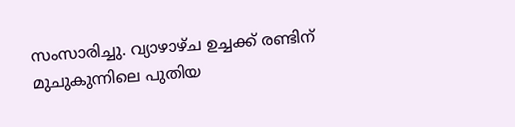സംസാരിച്ചു. വ്യാഴാഴ്ച ഉച്ചക്ക് രണ്ടിന് മുചുകുന്നിലെ പുതിയ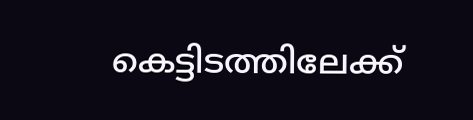കെട്ടിടത്തിലേക്ക്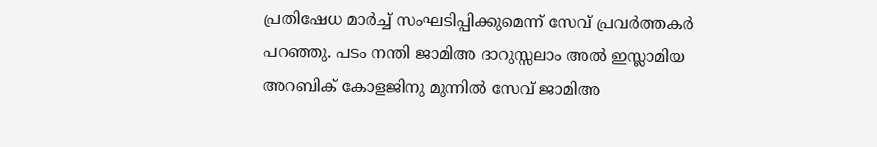പ്രതിഷേധ മാർച്ച് സംഘടിപ്പിക്കുമെന്ന് സേവ് പ്രവർത്തകർ പറഞ്ഞു. പടം നന്തി ജാമിഅ ദാറുസ്സലാം അൽ ഇസ്ലാമിയ അറബിക് കോളജിനു മുന്നിൽ സേവ് ജാമിഅ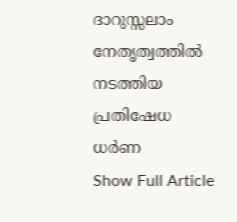ദാറുസ്സലാം നേതൃത്വത്തിൽ നടത്തിയ പ്രതിഷേധ ധർണ
Show Full Article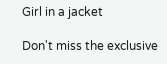Girl in a jacket

Don't miss the exclusive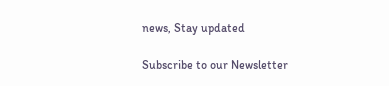news, Stay updated

Subscribe to our Newsletter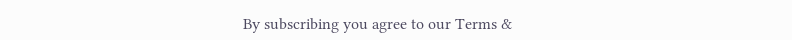By subscribing you agree to our Terms &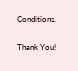Conditions.

Thank You!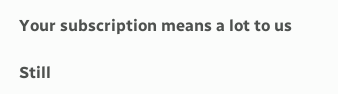Your subscription means a lot to us

Still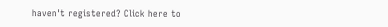haven't registered? Click here to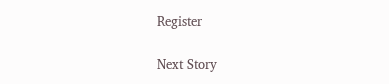Register

Next Story